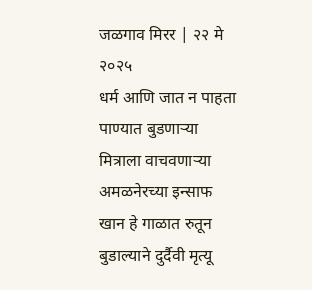जळगाव मिरर | २२ मे २०२५
धर्म आणि जात न पाहता पाण्यात बुडणाऱ्या मित्राला वाचवणाऱ्या अमळनेरच्या इन्साफ खान हे गाळात रुतून बुडाल्याने दुर्दैवी मृत्यू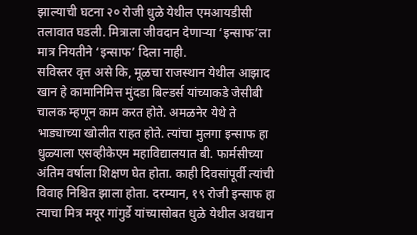झाल्याची घटना २० रोजी धुळे येथील एमआयडीसी तलावात घडली. मित्राला जीवदान देणाऱ्या ‘इन्साफ’ला मात्र नियतीने ‘इन्साफ’ दिला नाही.
सविस्तर वृत्त असे कि, मूळचा राजस्थान येथील आझाद खान हे कामानिमित्त मुंदडा बिल्डर्स यांच्याकडे जेसीबी चालक म्हणून काम करत होते. अमळनेर येथे ते भाड्याच्या खोलीत राहत होते. त्यांचा मुलगा इन्साफ हा धुळ्याला एसव्हीकेएम महाविद्यालयात बी. फार्मसीच्या अंतिम वर्षाला शिक्षण घेत होता. काही दिवसांपूर्वी त्यांची विवाह निश्चित झाला होता. दरम्यान, १९ रोजी इन्साफ हा त्याचा मित्र मयूर गांगुर्डे यांच्यासोबत धुळे येथील अवधान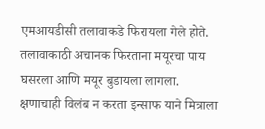एमआयडीसी तलावाकडे फिरायला गेले होते. तलावाकाठी अचानक फिरताना मयूरचा पाय घसरला आणि मयूर बुडायला लागला. क्षणाचाही विलंब न करता इन्साफ याने मित्राला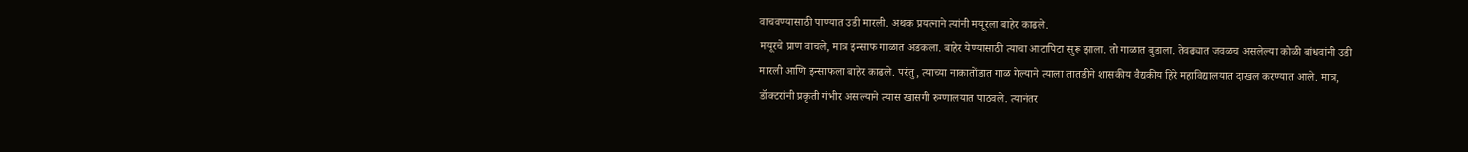वाचवण्यासाठी पाण्यात उडी मारली. अथक प्रयत्नाने त्यांनी मयूरला बाहेर काढले.
मयूरचे प्राण वाचले, मात्र इन्साफ गाळात अडकला. बाहेर येण्यासाठी त्याचा आटापिटा सुरू झाला. तो गाळात बुडाला. तेवढ्यात जवळच असलेल्या कोळी बांधवांनी उडी मारली आणि इन्साफला बाहेर काढले. परंतु, त्याच्या नाकातोंडात गाळ गेल्याने त्याला तातडीने शासकीय वैद्यकीय हिरे महाविद्यालयात दाखल करण्यात आले. मात्र, डॉक्टरांनी प्रकृती गंभीर असल्याने त्यास खासगी रुग्णालयात पाठवले. त्यानंतर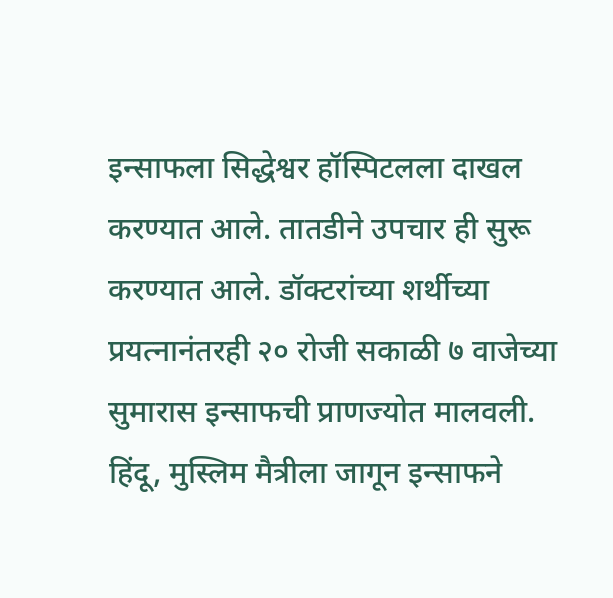इन्साफला सिद्धेश्वर हॉस्पिटलला दाखल करण्यात आले. तातडीने उपचार ही सुरू करण्यात आले. डॉक्टरांच्या शर्थीच्या प्रयत्नानंतरही २० रोजी सकाळी ७ वाजेच्या सुमारास इन्साफची प्राणज्योत मालवली.
हिंदू, मुस्लिम मैत्रीला जागून इन्साफने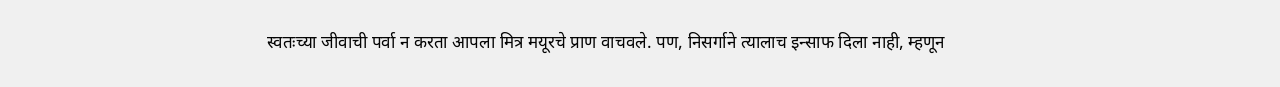स्वतःच्या जीवाची पर्वा न करता आपला मित्र मयूरचे प्राण वाचवले. पण, निसर्गाने त्यालाच इन्साफ दिला नाही, म्हणून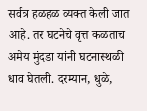सर्वत्र हळहळ व्यक्त केली जात आहे. तर घटनेचे वृत्त कळताच अमेय मुंदडा यांनी घटनास्थळी धाव घेतली. दरम्यान, धुळे,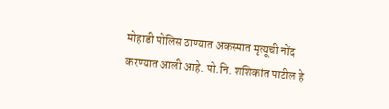मोहाडी पोलिस ठाण्यात अकस्मात मृत्यूची नोंद करण्यात आली आहे. पो.नि. शशिकांत पाटील हे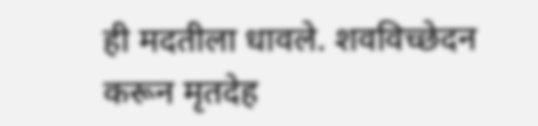ही मदतीला धावले. शवविच्छेदन करून मृतदेह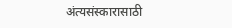अंत्यसंस्कारासाठी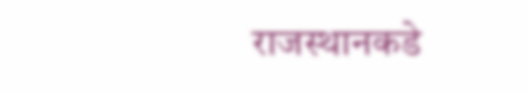राजस्थानकडे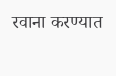रवाना करण्यात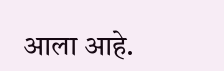आला आहे.